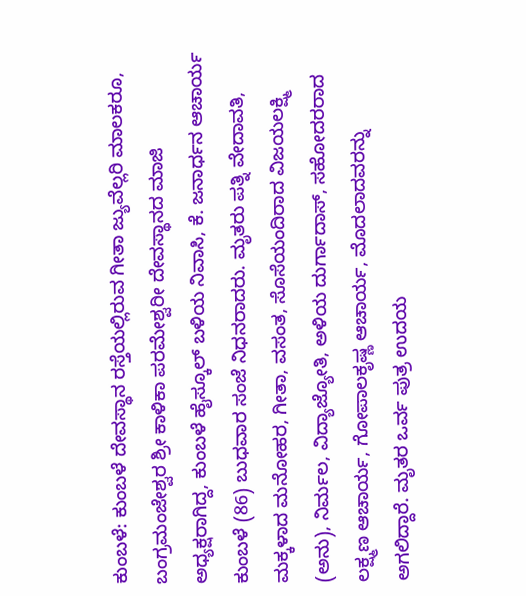ಕುಂಬಳೆ: ಕುಂಬಳೆ ದೇವಸ್ಥಾನ ರಸ್ತೆಯಲ್ಲಿರುವ ಗೀತಾ ಜ್ಯುವೆಲ್ಲರಿ ಮಾಲಕರೂ, ಬಂಗ್ರಮಂಜೇಶ್ವರ ಶ್ರೀ ಕಾಳಿಕಾ ಪರಮೇಶ್ವರೀ ದೇವಸ್ಥಾನದ ಮಾಜಿ ಅಧ್ಯಕ್ಷರಾಗಿದ್ದ, ಕುಂಬಳೆ ಹೈಸ್ಕೂಲ್ ಬಳಿಯ ನಿವಾಸಿ, ಕೆ. ಜನಾರ್ಧನ ಆಚಾರ್ಯ ಕುಂಬಳೆ (86) ಬುಧವಾರ ಸಂಜೆ ನಿಧನರಾದರು. ಮೃತರು ಪತ್ನಿ ವೇದಾವತಿ, ಮಕ್ಕಳಾದ ಮನೋಹರ, ಗೀತಾ, ವಸಂತ, ಸೊಸೆಯಂದಿರಾದ ವಿಜಯಲಕ್ಷ್ಮಿ (ಅನು), ನಿರ್ಮಲ, ವಿದ್ಯಾಜ್ಯೋತಿ, ಅಳಿಯ ದುರ್ಗಾದಾಸ್, ಸಹೋದರರಾದ ಲಕ್ಷ್ಮಣ ಆಚಾರ್ಯ, ಗೋಪಾಲಕೃಷ್ಣ ಆಚಾರ್ಯ, ಮೊದಲಾದವರನ್ನು ಅಗಲಿದ್ದಾರೆ. ಮೃತರ ಒರ್ವ ಪುತ್ರ ಉದಯ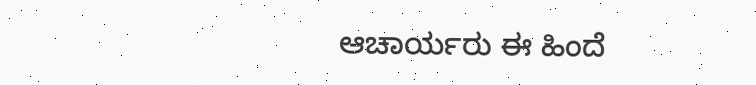ಆಚಾರ್ಯರು ಈ ಹಿಂದೆ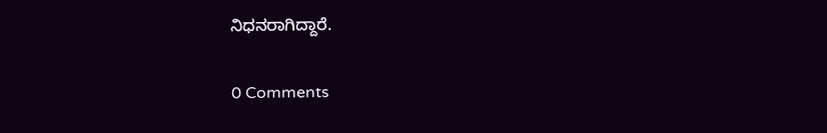ನಿಧನರಾಗಿದ್ದಾರೆ.

0 Comments